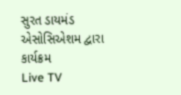સુરત ડાયમંડ એસોસિએશમ દ્વારા કાર્યક્રમ
Live TV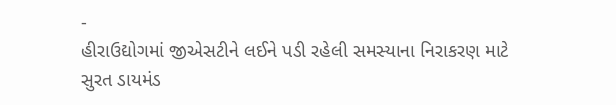-
હીરાઉદ્યોગમાં જીએસટીને લઈને પડી રહેલી સમસ્યાના નિરાકરણ માટે સુરત ડાયમંડ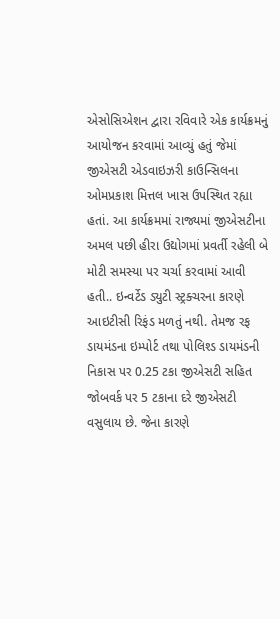એસોસિએશન દ્વારા રવિવારે એક કાર્યક્રમનું આયોજન કરવામાં આવ્યું હતું જેમાં જીએસટી એડવાઇઝરી કાઉન્સિલના ઓમપ્રકાશ મિત્તલ ખાસ ઉપસ્થિત રહ્યા હતાં. આ કાર્યક્રમમાં રાજ્યમાં જીએસટીના અમલ પછી હીરા ઉદ્યોગમાં પ્રવર્તી રહેલી બે મોટી સમસ્યા પર ચર્ચા કરવામાં આવી હતી.. ઇન્વર્ટેડ ડ્યુટી સ્ટ્રક્ચરના કારણે આઇટીસી રિફંડ મળતું નથી. તેમજ રફ ડાયમંડના ઇમ્પોર્ટ તથા પોલિશ્ડ ડાયમંડની નિકાસ પર 0.25 ટકા જીએસટી સહિત જોબવર્ક પર 5 ટકાના દરે જીએસટી વસુલાય છે. જેના કારણે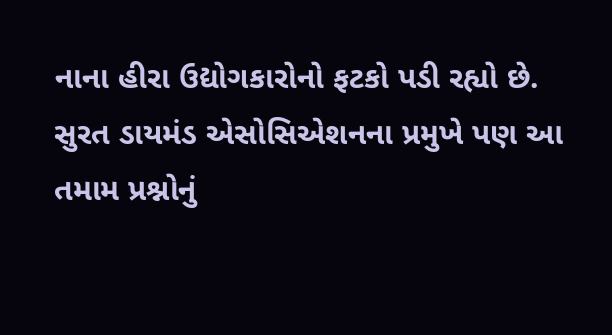નાના હીરા ઉદ્યોગકારોનો ફટકો પડી રહ્યો છે. સુરત ડાયમંડ એસોસિએશનના પ્રમુખે પણ આ તમામ પ્રશ્નોનું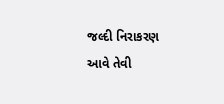જલ્દી નિરાકરણ આવે તેવી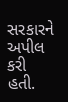સરકારને અપીલ કરી હતી.